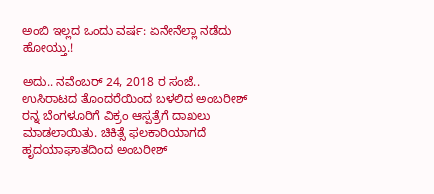ಅಂಬಿ ಇಲ್ಲದ ಒಂದು ವರ್ಷ: ಏನೇನೆಲ್ಲಾ ನಡೆದು ಹೋಯ್ತು.!

ಅದು.. ನವೆಂಬರ್ 24, 2018 ರ ಸಂಜೆ.. ಉಸಿರಾಟದ ತೊಂದರೆಯಿಂದ ಬಳಲಿದ ಅಂಬರೀಶ್ ರನ್ನ ಬೆಂಗಳೂರಿಗೆ ವಿಕ್ರಂ ಆಸ್ಪತ್ರೆಗೆ ದಾಖಲು ಮಾಡಲಾಯಿತು. ಚಿಕಿತ್ಸೆ ಫಲಕಾರಿಯಾಗದೆ ಹೃದಯಾಘಾತದಿಂದ ಅಂಬರೀಶ್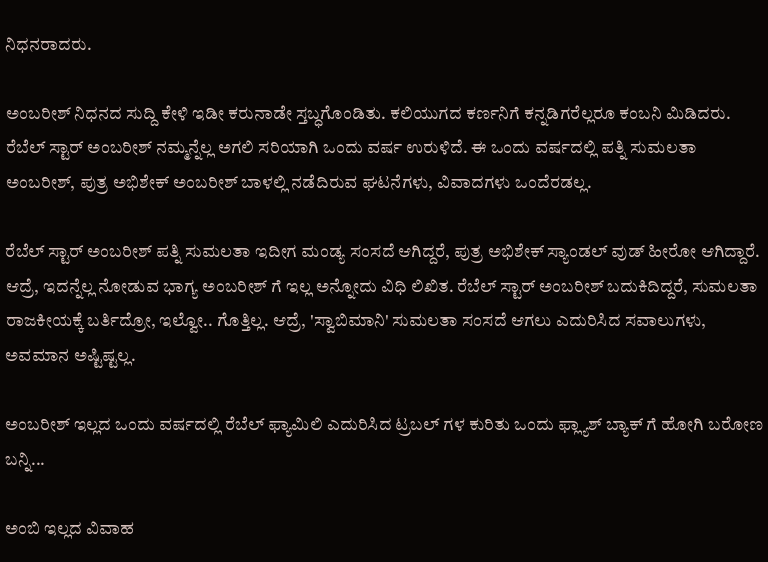ನಿಧನರಾದರು.

ಅಂಬರೀಶ್ ನಿಧನದ ಸುದ್ದಿ ಕೇಳಿ ಇಡೀ ಕರುನಾಡೇ ಸ್ತಬ್ಧಗೊಂಡಿತು. ಕಲಿಯುಗದ ಕರ್ಣನಿಗೆ ಕನ್ನಡಿಗರೆಲ್ಲರೂ ಕಂಬನಿ ಮಿಡಿದರು. ರೆಬೆಲ್ ಸ್ಟಾರ್ ಅಂಬರೀಶ್ ನಮ್ಮನ್ನೆಲ್ಲ ಅಗಲಿ ಸರಿಯಾಗಿ ಒಂದು ವರ್ಷ ಉರುಳಿದೆ. ಈ ಒಂದು ವರ್ಷದಲ್ಲಿ ಪತ್ನಿ ಸುಮಲತಾ ಅಂಬರೀಶ್, ಪುತ್ರ ಅಭಿಶೇಕ್ ಅಂಬರೀಶ್ ಬಾಳಲ್ಲಿ ನಡೆದಿರುವ ಘಟನೆಗಳು, ವಿವಾದಗಳು ಒಂದೆರಡಲ್ಲ.

ರೆಬೆಲ್ ಸ್ಟಾರ್ ಅಂಬರೀಶ್ ಪತ್ನಿ ಸುಮಲತಾ ಇದೀಗ ಮಂಡ್ಯ ಸಂಸದೆ ಆಗಿದ್ದರೆ, ಪುತ್ರ ಅಭಿಶೇಕ್ ಸ್ಯಾಂಡಲ್ ವುಡ್ ಹೀರೋ ಆಗಿದ್ದಾರೆ. ಆದ್ರೆ, ಇದನ್ನೆಲ್ಲ ನೋಡುವ ಭಾಗ್ಯ ಅಂಬರೀಶ್ ಗೆ ಇಲ್ಲ ಅನ್ನೋದು ವಿಧಿ ಲಿಖಿತ. ರೆಬೆಲ್ ಸ್ಟಾರ್ ಅಂಬರೀಶ್ ಬದುಕಿದಿದ್ದರೆ, ಸುಮಲತಾ ರಾಜಕೀಯಕ್ಕೆ ಬರ್ತಿದ್ರೋ, ಇಲ್ವೋ.. ಗೊತ್ತಿಲ್ಲ. ಆದ್ರೆ, 'ಸ್ವಾಬಿಮಾನಿ' ಸುಮಲತಾ ಸಂಸದೆ ಆಗಲು ಎದುರಿಸಿದ ಸವಾಲುಗಳು, ಅವಮಾನ ಅಷ್ಟಿಷ್ಟಲ್ಲ.

ಅಂಬರೀಶ್ ಇಲ್ಲದ ಒಂದು ವರ್ಷದಲ್ಲಿ ರೆಬೆಲ್ ಫ್ಯಾಮಿಲಿ ಎದುರಿಸಿದ ಟ್ರಬಲ್ ಗಳ ಕುರಿತು ಒಂದು ಫ್ಲ್ಯಾಶ್ ಬ್ಯಾಕ್ ಗೆ ಹೋಗಿ ಬರೋಣ ಬನ್ನಿ...

ಅಂಬಿ ಇಲ್ಲದ ವಿವಾಹ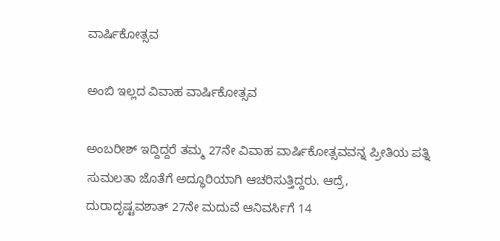ವಾರ್ಷಿಕೋತ್ಸವ

ಅಂಬಿ ಇಲ್ಲದ ವಿವಾಹ ವಾರ್ಷಿಕೋತ್ಸವ

ಅಂಬರೀಶ್ ಇದ್ದಿದ್ದರೆ ತಮ್ಮ 27ನೇ ವಿವಾಹ ವಾರ್ಷಿಕೋತ್ಸವವನ್ನ ಪ್ರೀತಿಯ ಪತ್ನಿ ಸುಮಲತಾ ಜೊತೆಗೆ ಅದ್ಧೂರಿಯಾಗಿ ಆಚರಿಸುತ್ತಿದ್ದರು. ಆದ್ರೆ, ದುರಾದೃಷ್ಟವಶಾತ್ 27ನೇ ಮದುವೆ ಆನಿವರ್ಸಿಗೆ 14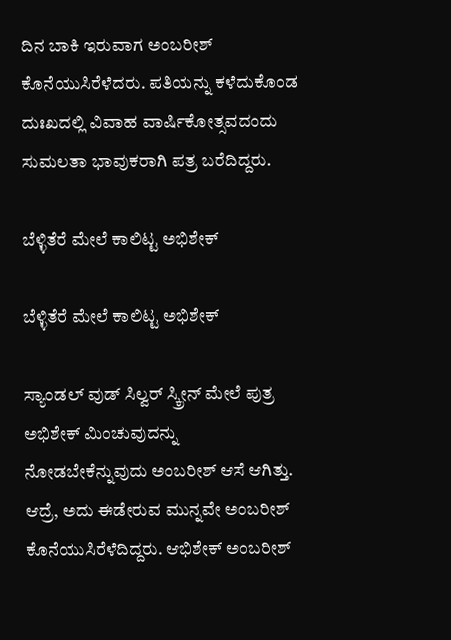ದಿನ ಬಾಕಿ ಇರುವಾಗ ಅಂಬರೀಶ್ ಕೊನೆಯುಸಿರೆಳೆದರು. ಪತಿಯನ್ನು ಕಳೆದುಕೊಂಡ ದುಃಖದಲ್ಲಿ ವಿವಾಹ ವಾರ್ಷಿಕೋತ್ಸವದಂದು ಸುಮಲತಾ ಭಾವುಕರಾಗಿ ಪತ್ರ ಬರೆದಿದ್ದರು.

ಬೆಳ್ಳಿತೆರೆ ಮೇಲೆ ಕಾಲಿಟ್ಟ ಅಭಿಶೇಕ್

ಬೆಳ್ಳಿತೆರೆ ಮೇಲೆ ಕಾಲಿಟ್ಟ ಅಭಿಶೇಕ್

ಸ್ಯಾಂಡಲ್ ವುಡ್ ಸಿಲ್ವರ್ ಸ್ಕ್ರೀನ್ ಮೇಲೆ ಪುತ್ರ ಅಭಿಶೇಕ್ ಮಿಂಚುವುದನ್ನು ನೋಡಬೇಕೆನ್ನುವುದು ಅಂಬರೀಶ್ ಆಸೆ ಆಗಿತ್ತು. ಆದ್ರೆ, ಅದು ಈಡೇರುವ ಮುನ್ನವೇ ಅಂಬರೀಶ್ ಕೊನೆಯುಸಿರೆಳೆದಿದ್ದರು. ಆಭಿಶೇಕ್ ಅಂಬರೀಶ್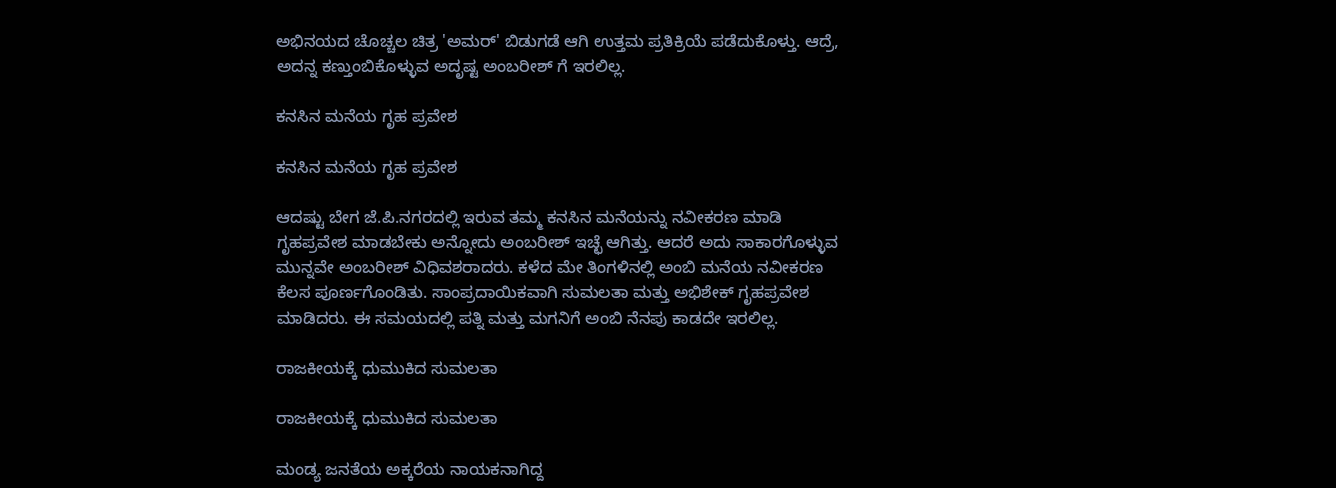ಅಭಿನಯದ ಚೊಚ್ಚಲ ಚಿತ್ರ 'ಅಮರ್' ಬಿಡುಗಡೆ ಆಗಿ ಉತ್ತಮ ಪ್ರತಿಕ್ರಿಯೆ ಪಡೆದುಕೊಳ್ತು. ಆದ್ರೆ, ಅದನ್ನ ಕಣ್ತುಂಬಿಕೊಳ್ಳುವ ಅದೃಷ್ಟ ಅಂಬರೀಶ್ ಗೆ ಇರಲಿಲ್ಲ.

ಕನಸಿನ ಮನೆಯ ಗೃಹ ಪ್ರವೇಶ

ಕನಸಿನ ಮನೆಯ ಗೃಹ ಪ್ರವೇಶ

ಆದಷ್ಟು ಬೇಗ ಜೆ.ಪಿ.ನಗರದಲ್ಲಿ ಇರುವ ತಮ್ಮ ಕನಸಿನ ಮನೆಯನ್ನು ನವೀಕರಣ ಮಾಡಿ ಗೃಹಪ್ರವೇಶ ಮಾಡಬೇಕು ಅನ್ನೋದು ಅಂಬರೀಶ್ ಇಚ್ಛೆ ಆಗಿತ್ತು. ಆದರೆ ಅದು ಸಾಕಾರಗೊಳ್ಳುವ ಮುನ್ನವೇ ಅಂಬರೀಶ್ ವಿಧಿವಶರಾದರು. ಕಳೆದ ಮೇ ತಿಂಗಳಿನಲ್ಲಿ ಅಂಬಿ ಮನೆಯ ನವೀಕರಣ ಕೆಲಸ ಪೂರ್ಣಗೊಂಡಿತು. ಸಾಂಪ್ರದಾಯಿಕವಾಗಿ ಸುಮಲತಾ ಮತ್ತು ಅಭಿಶೇಕ್ ಗೃಹಪ್ರವೇಶ ಮಾಡಿದರು. ಈ ಸಮಯದಲ್ಲಿ ಪತ್ನಿ ಮತ್ತು ಮಗನಿಗೆ ಅಂಬಿ ನೆನಪು ಕಾಡದೇ ಇರಲಿಲ್ಲ.

ರಾಜಕೀಯಕ್ಕೆ ಧುಮುಕಿದ ಸುಮಲತಾ

ರಾಜಕೀಯಕ್ಕೆ ಧುಮುಕಿದ ಸುಮಲತಾ

ಮಂಡ್ಯ ಜನತೆಯ ಅಕ್ಕರೆಯ ನಾಯಕನಾಗಿದ್ದ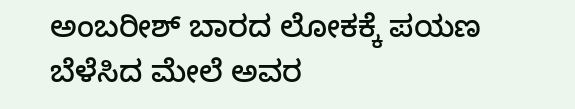ಅಂಬರೀಶ್ ಬಾರದ ಲೋಕಕ್ಕೆ ಪಯಣ ಬೆಳೆಸಿದ ಮೇಲೆ ಅವರ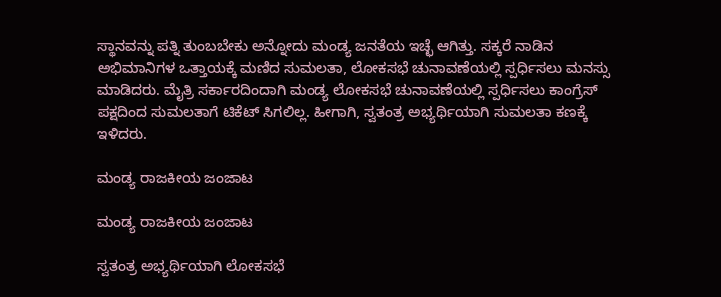ಸ್ಥಾನವನ್ನು ಪತ್ನಿ ತುಂಬಬೇಕು ಅನ್ನೋದು ಮಂಡ್ಯ ಜನತೆಯ ಇಚ್ಛೆ ಆಗಿತ್ತು. ಸಕ್ಕರೆ ನಾಡಿನ ಅಭಿಮಾನಿಗಳ ಒತ್ತಾಯಕ್ಕೆ ಮಣಿದ ಸುಮಲತಾ, ಲೋಕಸಭೆ ಚುನಾವಣೆಯಲ್ಲಿ ಸ್ಪರ್ಧಿಸಲು ಮನಸ್ಸು ಮಾಡಿದರು. ಮೈತ್ರಿ ಸರ್ಕಾರದಿಂದಾಗಿ ಮಂಡ್ಯ ಲೋಕಸಭೆ ಚುನಾವಣೆಯಲ್ಲಿ ಸ್ಪರ್ಧಿಸಲು ಕಾಂಗ್ರೆಸ್ ಪಕ್ಷದಿಂದ ಸುಮಲತಾಗೆ ಟಿಕೆಟ್ ಸಿಗಲಿಲ್ಲ. ಹೀಗಾಗಿ, ಸ್ವತಂತ್ರ ಅಭ್ಯರ್ಥಿಯಾಗಿ ಸುಮಲತಾ ಕಣಕ್ಕೆ ಇಳಿದರು.

ಮಂಡ್ಯ ರಾಜಕೀಯ ಜಂಜಾಟ

ಮಂಡ್ಯ ರಾಜಕೀಯ ಜಂಜಾಟ

ಸ್ವತಂತ್ರ ಅಭ್ಯರ್ಥಿಯಾಗಿ ಲೋಕಸಭೆ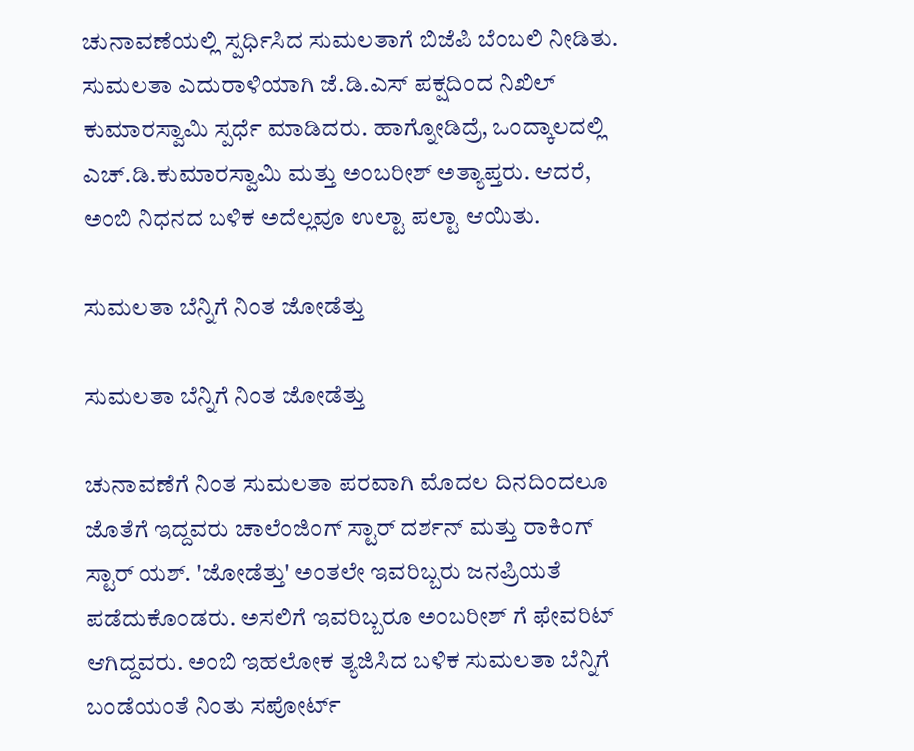ಚುನಾವಣೆಯಲ್ಲಿ ಸ್ಪರ್ಧಿಸಿದ ಸುಮಲತಾಗೆ ಬಿಜೆಪಿ ಬೆಂಬಲಿ ನೀಡಿತು. ಸುಮಲತಾ ಎದುರಾಳಿಯಾಗಿ ಜೆ.ಡಿ.ಎಸ್ ಪಕ್ಷದಿಂದ ನಿಖಿಲ್ ಕುಮಾರಸ್ವಾಮಿ ಸ್ಪರ್ಧೆ ಮಾಡಿದರು. ಹಾಗ್ನೋಡಿದ್ರೆ, ಒಂದ್ಕಾಲದಲ್ಲಿ ಎಚ್.ಡಿ.ಕುಮಾರಸ್ವಾಮಿ ಮತ್ತು ಅಂಬರೀಶ್ ಅತ್ಯಾಪ್ತರು. ಆದರೆ, ಅಂಬಿ ನಿಧನದ ಬಳಿಕ ಅದೆಲ್ಲವೂ ಉಲ್ಟಾ ಪಲ್ಟಾ ಆಯಿತು.

ಸುಮಲತಾ ಬೆನ್ನಿಗೆ ನಿಂತ ಜೋಡೆತ್ತು

ಸುಮಲತಾ ಬೆನ್ನಿಗೆ ನಿಂತ ಜೋಡೆತ್ತು

ಚುನಾವಣೆಗೆ ನಿಂತ ಸುಮಲತಾ ಪರವಾಗಿ ಮೊದಲ ದಿನದಿಂದಲೂ ಜೊತೆಗೆ ಇದ್ದವರು ಚಾಲೆಂಜಿಂಗ್ ಸ್ಟಾರ್ ದರ್ಶನ್ ಮತ್ತು ರಾಕಿಂಗ್ ಸ್ಟಾರ್ ಯಶ್. 'ಜೋಡೆತ್ತು' ಅಂತಲೇ ಇವರಿಬ್ಬರು ಜನಪ್ರಿಯತೆ ಪಡೆದುಕೊಂಡರು. ಅಸಲಿಗೆ ಇವರಿಬ್ಬರೂ ಅಂಬರೀಶ್ ಗೆ ಫೇವರಿಟ್ ಆಗಿದ್ದವರು. ಅಂಬಿ ಇಹಲೋಕ ತ್ಯಜಿಸಿದ ಬಳಿಕ ಸುಮಲತಾ ಬೆನ್ನಿಗೆ ಬಂಡೆಯಂತೆ ನಿಂತು ಸಪೋರ್ಟ್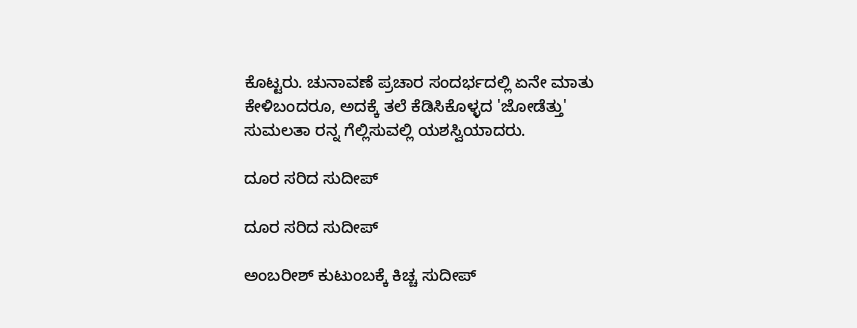ಕೊಟ್ಟರು. ಚುನಾವಣೆ ಪ್ರಚಾರ ಸಂದರ್ಭದಲ್ಲಿ ಏನೇ ಮಾತು ಕೇಳಿಬಂದರೂ, ಅದಕ್ಕೆ ತಲೆ ಕೆಡಿಸಿಕೊಳ್ಳದ 'ಜೋಡೆತ್ತು' ಸುಮಲತಾ ರನ್ನ ಗೆಲ್ಲಿಸುವಲ್ಲಿ ಯಶಸ್ವಿಯಾದರು.

ದೂರ ಸರಿದ ಸುದೀಪ್

ದೂರ ಸರಿದ ಸುದೀಪ್

ಅಂಬರೀಶ್ ಕುಟುಂಬಕ್ಕೆ ಕಿಚ್ಚ ಸುದೀಪ್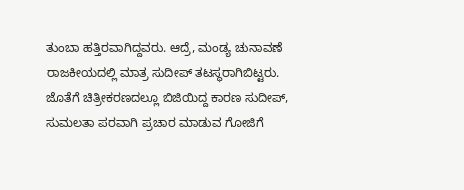ತುಂಬಾ ಹತ್ತಿರವಾಗಿದ್ದವರು. ಆದ್ರೆ, ಮಂಡ್ಯ ಚುನಾವಣೆ ರಾಜಕೀಯದಲ್ಲಿ ಮಾತ್ರ ಸುದೀಪ್ ತಟಸ್ಥರಾಗಿಬಿಟ್ಟರು. ಜೊತೆಗೆ ಚಿತ್ರೀಕರಣದಲ್ಲೂ ಬಿಜಿಯಿದ್ದ ಕಾರಣ ಸುದೀಪ್, ಸುಮಲತಾ ಪರವಾಗಿ ಪ್ರಚಾರ ಮಾಡುವ ಗೋಜಿಗೆ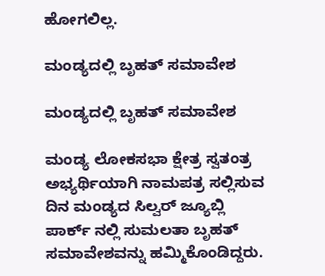ಹೋಗಲಿಲ್ಲ.

ಮಂಡ್ಯದಲ್ಲಿ ಬೃಹತ್ ಸಮಾವೇಶ

ಮಂಡ್ಯದಲ್ಲಿ ಬೃಹತ್ ಸಮಾವೇಶ

ಮಂಡ್ಯ ಲೋಕಸಭಾ ಕ್ಷೇತ್ರ ಸ್ವತಂತ್ರ ಅಭ್ಯರ್ಥಿಯಾಗಿ ನಾಮಪತ್ರ ಸಲ್ಲಿಸುವ ದಿನ ಮಂಡ್ಯದ ಸಿಲ್ವರ್ ಜ್ಯೂಬ್ಲಿ ಪಾರ್ಕ್ ನಲ್ಲಿ ಸುಮಲತಾ ಬೃಹತ್ ಸಮಾವೇಶವನ್ನು ಹಮ್ಮಿಕೊಂಡಿದ್ದರು.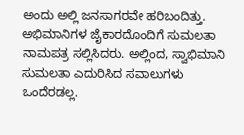ಅಂದು ಅಲ್ಲಿ ಜನಸಾಗರವೇ ಹರಿಬಂದಿತ್ತು. ಅಭಿಮಾನಿಗಳ ಜೈಕಾರದೊಂದಿಗೆ ಸುಮಲತಾ ನಾಮಪತ್ರ ಸಲ್ಲಿಸಿದರು. ಅಲ್ಲಿಂದ, ಸ್ವಾಭಿಮಾನಿ ಸುಮಲತಾ ಎದುರಿಸಿದ ಸವಾಲುಗಳು ಒಂದೆರಡಲ್ಲ.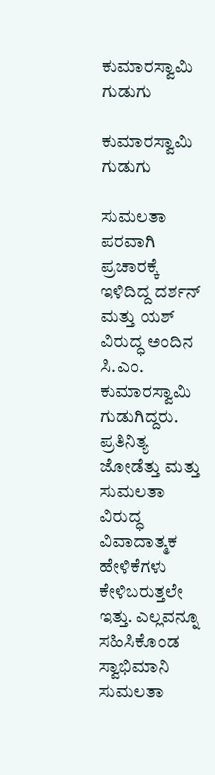ಕುಮಾರಸ್ವಾಮಿ ಗುಡುಗು

ಕುಮಾರಸ್ವಾಮಿ ಗುಡುಗು

ಸುಮಲತಾ ಪರವಾಗಿ ಪ್ರಚಾರಕ್ಕೆ ಇಳಿದಿದ್ದ ದರ್ಶನ್ ಮತ್ತು ಯಶ್ ವಿರುದ್ಧ ಅಂದಿನ ಸಿ.ಎಂ. ಕುಮಾರಸ್ವಾಮಿ ಗುಡುಗಿದ್ದರು. ಪ್ರತಿನಿತ್ಯ ಜೋಡೆತ್ತು ಮತ್ತು ಸುಮಲತಾ ವಿರುದ್ಧ ವಿವಾದಾತ್ಮಕ ಹೇಳಿಕೆಗಳು ಕೇಳಿಬರುತ್ತಲೇ ಇತ್ತು. ಎಲ್ಲವನ್ನೂ ಸಹಿಸಿಕೊಂಡ ಸ್ವಾಭಿಮಾನಿ ಸುಮಲತಾ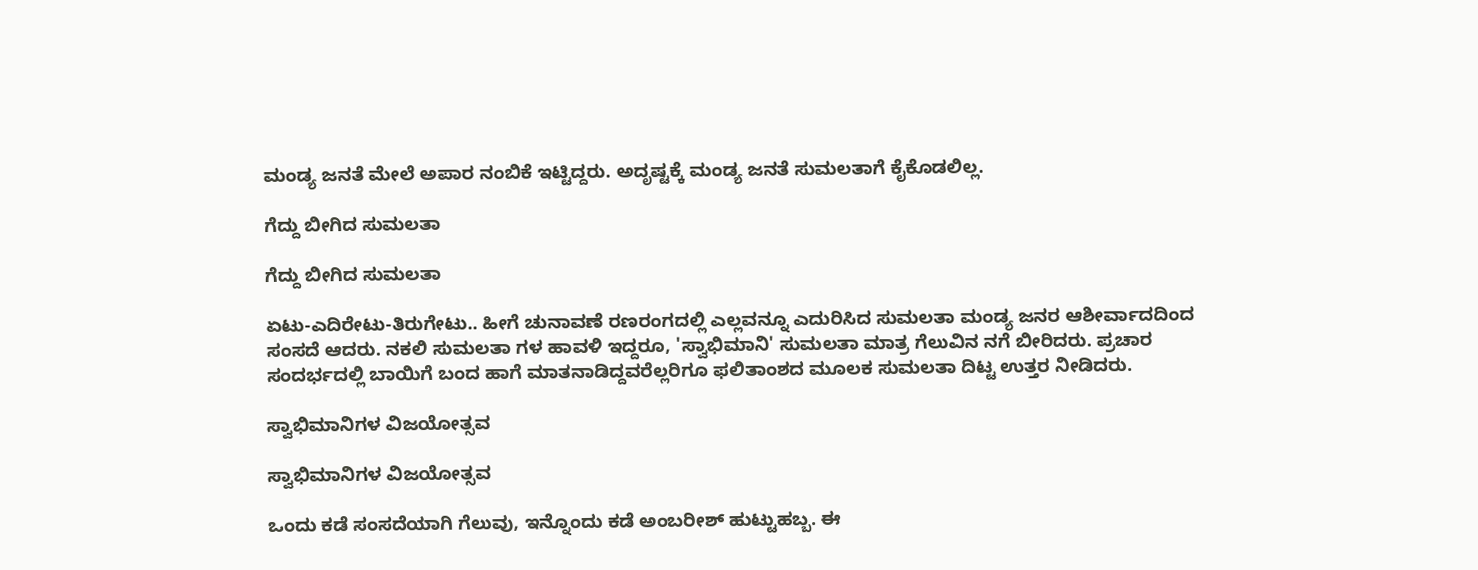ಮಂಡ್ಯ ಜನತೆ ಮೇಲೆ ಅಪಾರ ನಂಬಿಕೆ ಇಟ್ಟಿದ್ದರು. ಅದೃಷ್ಟಕ್ಕೆ ಮಂಡ್ಯ ಜನತೆ ಸುಮಲತಾಗೆ ಕೈಕೊಡಲಿಲ್ಲ.

ಗೆದ್ದು ಬೀಗಿದ ಸುಮಲತಾ

ಗೆದ್ದು ಬೀಗಿದ ಸುಮಲತಾ

ಏಟು-ಎದಿರೇಟು-ತಿರುಗೇಟು.. ಹೀಗೆ ಚುನಾವಣೆ ರಣರಂಗದಲ್ಲಿ ಎಲ್ಲವನ್ನೂ ಎದುರಿಸಿದ ಸುಮಲತಾ ಮಂಡ್ಯ ಜನರ ಆಶೀರ್ವಾದದಿಂದ ಸಂಸದೆ ಆದರು. ನಕಲಿ ಸುಮಲತಾ ಗಳ ಹಾವಳಿ ಇದ್ದರೂ, 'ಸ್ವಾಭಿಮಾನಿ' ಸುಮಲತಾ ಮಾತ್ರ ಗೆಲುವಿನ ನಗೆ ಬೀರಿದರು. ಪ್ರಚಾರ ಸಂದರ್ಭದಲ್ಲಿ ಬಾಯಿಗೆ ಬಂದ ಹಾಗೆ ಮಾತನಾಡಿದ್ದವರೆಲ್ಲರಿಗೂ ಫಲಿತಾಂಶದ ಮೂಲಕ ಸುಮಲತಾ ದಿಟ್ಟ ಉತ್ತರ ನೀಡಿದರು.

ಸ್ವಾಭಿಮಾನಿಗಳ ವಿಜಯೋತ್ಸವ

ಸ್ವಾಭಿಮಾನಿಗಳ ವಿಜಯೋತ್ಸವ

ಒಂದು ಕಡೆ ಸಂಸದೆಯಾಗಿ ಗೆಲುವು, ಇನ್ನೊಂದು ಕಡೆ ಅಂಬರೀಶ್ ಹುಟ್ಟುಹಬ್ಬ. ಈ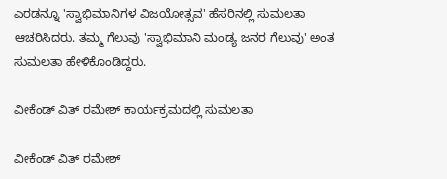ಎರಡನ್ನೂ 'ಸ್ವಾಭಿಮಾನಿಗಳ ವಿಜಯೋತ್ಸವ' ಹೆಸರಿನಲ್ಲಿ ಸುಮಲತಾ ಆಚರಿಸಿದರು. ತಮ್ಮ ಗೆಲುವು 'ಸ್ವಾಭಿಮಾನಿ ಮಂಡ್ಯ ಜನರ ಗೆಲುವು' ಅಂತ ಸುಮಲತಾ ಹೇಳಿಕೊಂಡಿದ್ದರು.

ವೀಕೆಂಡ್ ವಿತ್ ರಮೇಶ್ ಕಾರ್ಯಕ್ರಮದಲ್ಲಿ ಸುಮಲತಾ

ವೀಕೆಂಡ್ ವಿತ್ ರಮೇಶ್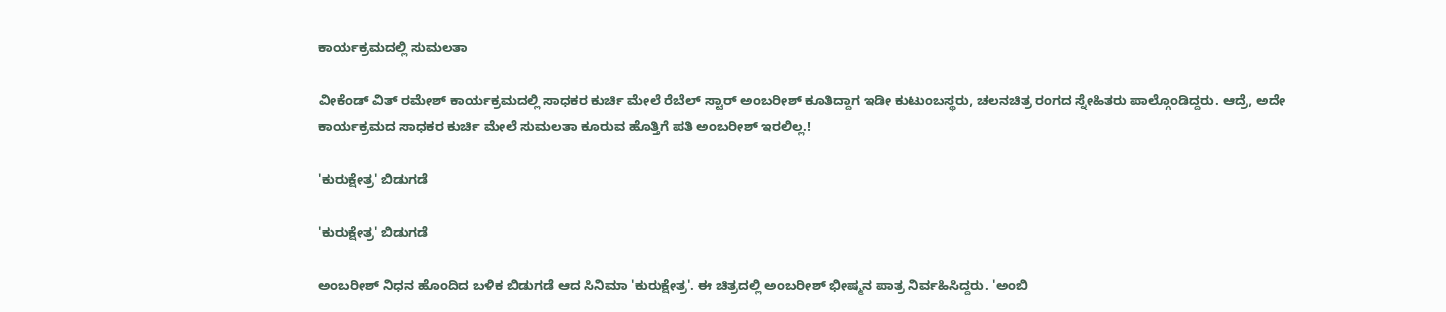ಕಾರ್ಯಕ್ರಮದಲ್ಲಿ ಸುಮಲತಾ

ವೀಕೆಂಡ್ ವಿತ್ ರಮೇಶ್ ಕಾರ್ಯಕ್ರಮದಲ್ಲಿ ಸಾಧಕರ ಕುರ್ಚಿ ಮೇಲೆ ರೆಬೆಲ್ ಸ್ಟಾರ್ ಅಂಬರೀಶ್ ಕೂತಿದ್ದಾಗ ಇಡೀ ಕುಟುಂಬಸ್ಥರು, ಚಲನಚಿತ್ರ ರಂಗದ ಸ್ನೇಹಿತರು ಪಾಲ್ಗೊಂಡಿದ್ದರು. ಆದ್ರೆ, ಅದೇ ಕಾರ್ಯಕ್ರಮದ ಸಾಧಕರ ಕುರ್ಚಿ ಮೇಲೆ ಸುಮಲತಾ ಕೂರುವ ಹೊತ್ತಿಗೆ ಪತಿ ಅಂಬರೀಶ್ ಇರಲಿಲ್ಲ.!

'ಕುರುಕ್ಷೇತ್ರ' ಬಿಡುಗಡೆ

'ಕುರುಕ್ಷೇತ್ರ' ಬಿಡುಗಡೆ

ಅಂಬರೀಶ್ ನಿಧನ ಹೊಂದಿದ ಬಳಿಕ ಬಿಡುಗಡೆ ಆದ ಸಿನಿಮಾ 'ಕುರುಕ್ಷೇತ್ರ'. ಈ ಚಿತ್ರದಲ್ಲಿ ಅಂಬರೀಶ್ ಭೀಷ್ಮನ ಪಾತ್ರ ನಿರ್ವಹಿಸಿದ್ದರು. 'ಅಂಬಿ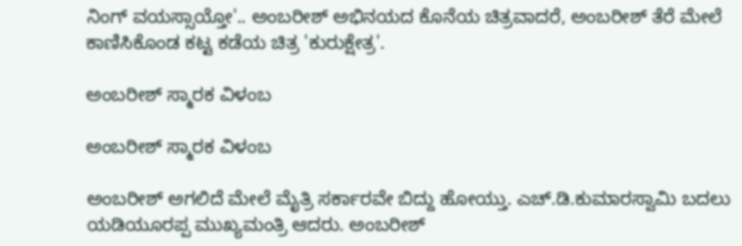ನಿಂಗ್ ವಯಸ್ಸಾಯ್ತೋ'.. ಅಂಬರೀಶ್ ಅಭಿನಯದ ಕೊನೆಯ ಚಿತ್ರವಾದರೆ, ಅಂಬರೀಶ್ ತೆರೆ ಮೇಲೆ ಕಾಣಿಸಿಕೊಂಡ ಕಟ್ಟ ಕಡೆಯ ಚಿತ್ರ 'ಕುರುಕ್ಷೇತ್ರ'.

ಅಂಬರೀಶ್ ಸ್ಮಾರಕ ವಿಳಂಬ

ಅಂಬರೀಶ್ ಸ್ಮಾರಕ ವಿಳಂಬ

ಅಂಬರೀಶ್ ಅಗಲಿದೆ ಮೇಲೆ ಮೈತ್ರಿ ಸರ್ಕಾರವೇ ಬಿದ್ದು ಹೋಯ್ತು. ಎಚ್.ಡಿ.ಕುಮಾರಸ್ವಾಮಿ ಬದಲು ಯಡಿಯೂರಪ್ಪ ಮುಖ್ಯಮಂತ್ರಿ ಆದರು. ಅಂಬರೀಶ್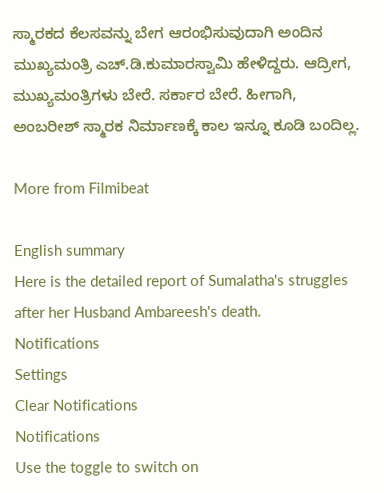ಸ್ಮಾರಕದ ಕೆಲಸವನ್ನು ಬೇಗ ಆರಂಭಿಸುವುದಾಗಿ ಅಂದಿನ ಮುಖ್ಯಮಂತ್ರಿ ಎಚ್.ಡಿ.ಕುಮಾರಸ್ವಾಮಿ ಹೇಳಿದ್ದರು. ಆದ್ರೀಗ, ಮುಖ್ಯಮಂತ್ರಿಗಳು ಬೇರೆ. ಸರ್ಕಾರ ಬೇರೆ. ಹೀಗಾಗಿ, ಅಂಬರೀಶ್ ಸ್ಮಾರಕ ನಿರ್ಮಾಣಕ್ಕೆ ಕಾಲ ಇನ್ನೂ ಕೂಡಿ ಬಂದಿಲ್ಲ.

More from Filmibeat

English summary
Here is the detailed report of Sumalatha's struggles after her Husband Ambareesh's death.
Notifications
Settings
Clear Notifications
Notifications
Use the toggle to switch on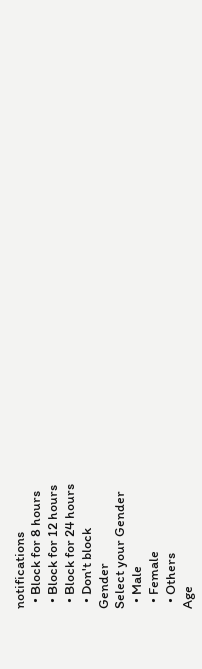notifications
  • Block for 8 hours
  • Block for 12 hours
  • Block for 24 hours
  • Don't block
Gender
Select your Gender
  • Male
  • Female
  • Others
Age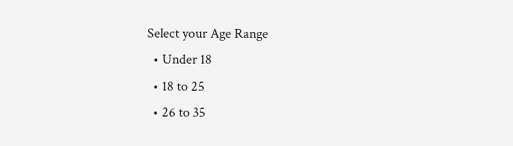Select your Age Range
  • Under 18
  • 18 to 25
  • 26 to 35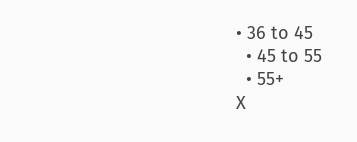• 36 to 45
  • 45 to 55
  • 55+
X